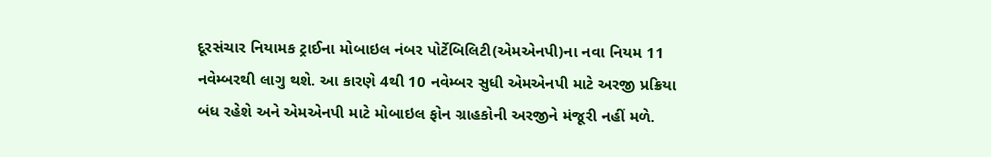દૂરસંચાર નિયામક ટ્રાઈના મોબાઇલ નંબર પોર્ટેબિલિટી(એમએનપી)ના નવા નિયમ 11 નવેમ્બરથી લાગુ થશે. આ કારણે 4થી 10 નવેમ્બર સુધી એમએનપી માટે અરજી પ્રક્રિયા બંધ રહેશે અને એમએનપી માટે મોબાઇલ ફોન ગ્રાહકોની અરજીને મંજૂરી નહીં મળે.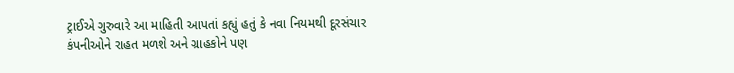ટ્રાઈએ ગુરુવારે આ માહિતી આપતાં કહ્યું હતું કે નવા નિયમથી દૂરસંચાર કંપનીઓને રાહત મળશે અને ગ્રાહકોને પણ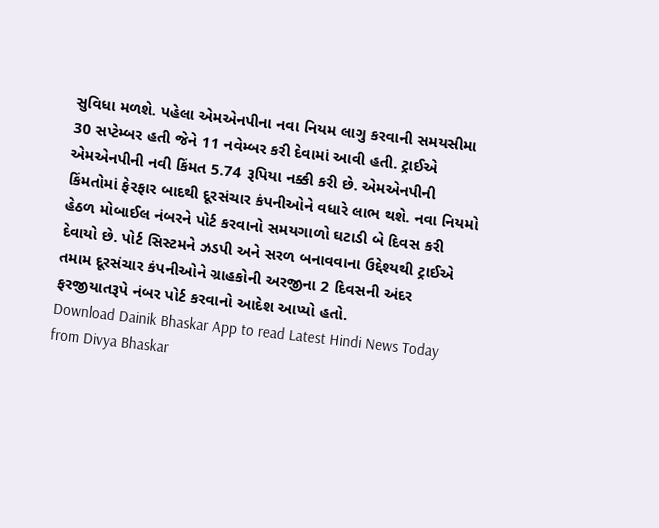સુવિધા મળશે. પહેલા એમએનપીના નવા નિયમ લાગુ કરવાની સમયસીમા 30 સપ્ટેમ્બર હતી જેને 11 નવેમ્બર કરી દેવામાં આવી હતી. ટ્રાઈએ એમએનપીની નવી કિંમત 5.74 રૂપિયા નક્કી કરી છે. એમએનપીની કિંમતોમાં ફેરફાર બાદથી દૂરસંચાર કંપનીઓને વધારે લાભ થશે. નવા નિયમો હેઠળ મોબાઈલ નંબરને પોર્ટ કરવાનો સમયગાળો ઘટાડી બે દિવસ કરી દેવાયો છે. પોર્ટ સિસ્ટમને ઝડપી અને સરળ બનાવવાના ઉદ્દેશ્યથી ટ્રાઈએ તમામ દૂરસંચાર કંપનીઓને ગ્રાહકોની અરજીના 2 દિવસની અંદર ફરજીયાતરૂપે નંબર પોર્ટ કરવાનો આદેશ આપ્યો હતો.
Download Dainik Bhaskar App to read Latest Hindi News Today
from Divya Bhaskar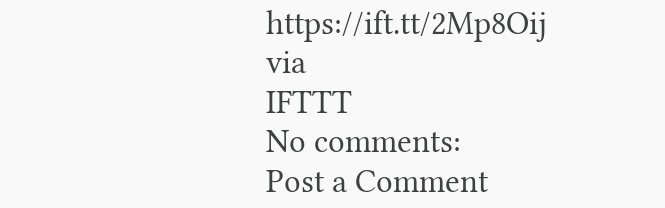https://ift.tt/2Mp8Oij
via
IFTTT
No comments:
Post a Comment